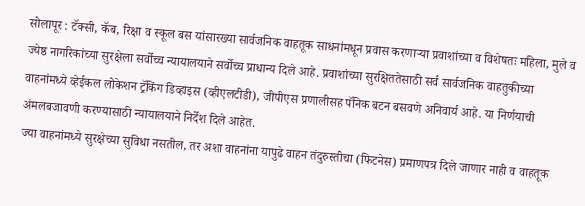सोलापूर : टॅक्सी, कॅब, रिक्षा व स्कूल बस यांसारख्या सार्वजनिक वाहतूक साधनांमधून प्रवास करणाऱ्या प्रवाशांच्या व विशेषतः महिला, मुले व ज्येष्ठ नागरिकांच्या सुरक्षेला सर्वोच्च न्यायालयाने सर्वोच्च प्राधान्य दिले आहे. प्रवाशांच्या सुरक्षिततेसाठी सर्व सार्वजनिक वाहतुकीच्या वाहनांमध्ये व्हेईकल लोकेशन ट्रॅकिंग डिव्हाइस (व्हीएलटीडी), जीपीएस प्रणालीसह पॅनिक बटन बसवणे अनिवार्य आहे. या निर्णयाची अंमलबजावणी करण्यासाठी न्यायालयाने निर्देश दिले आहेत.
ज्या वाहनांमध्ये सुरक्षेच्या सुविधा नसतील, तर अशा वाहनांना यापुढे वाहन तंदुरुस्तीचा (फिटनेस) प्रमाणपत्र दिले जाणार नाही व वाहतूक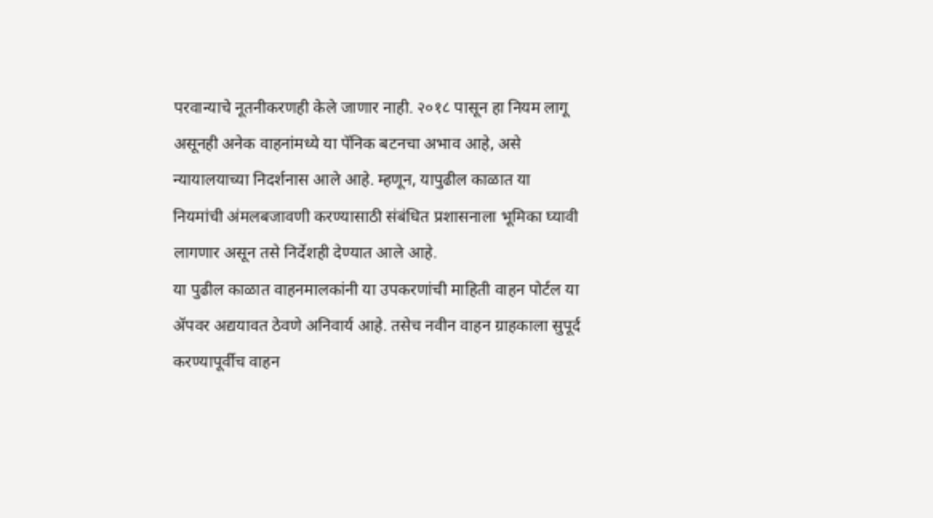परवान्याचे नूतनीकरणही केले जाणार नाही. २०१८ पासून हा नियम लागू असूनही अनेक वाहनांमध्ये या पॅनिक बटनचा अभाव आहे, असे न्यायालयाच्या निदर्शनास आले आहे. म्हणून, यापुढील काळात या नियमांची अंमलबजावणी करण्यासाठी संबंधित प्रशासनाला भूमिका घ्यावी लागणार असून तसे निर्देशही देण्यात आले आहे.
या पुढील काळात वाहनमालकांनी या उपकरणांची माहिती वाहन पोर्टल या ॲपवर अद्ययावत ठेवणे अनिवार्य आहे. तसेच नवीन वाहन ग्राहकाला सुपूर्द करण्यापूर्वीच वाहन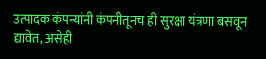उत्पादक कंपन्यांनी कंपनीतूनच ही सुरक्षा यंत्रणा बसवून द्यावेत, असेही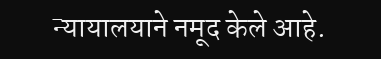न्यायालयाने नमूद केले आहे.